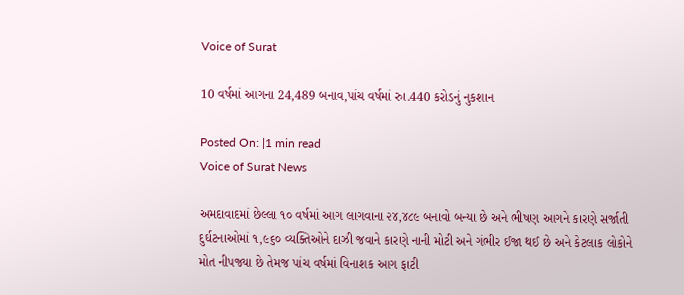Voice of Surat

10 વર્ષમાં આગના 24,489 બનાવ,પાંચ વર્ષમાં રુા.440 કરોડનું નુકશાન

Posted On: |1 min read
Voice of Surat News

અમદાવાદમાં છેલ્લા ૧૦ વર્ષમાં આગ લાગવાના ૨૪,૪૮૯ બનાવો બન્યા છે અને ભીષણ આગને કારણે સર્જાતી દુર્ઘટનાઓમાં ૧,૯૬૦ વ્યક્તિઓને દાઝી જવાને કારણે નાની મોટી અને ગંભીર ઈજા થઈ છે અને કેટલાક લોકોને મોત નીપજ્યા છે તેમજ પાંચ વર્ષમાં વિનાશક આગ ફાટી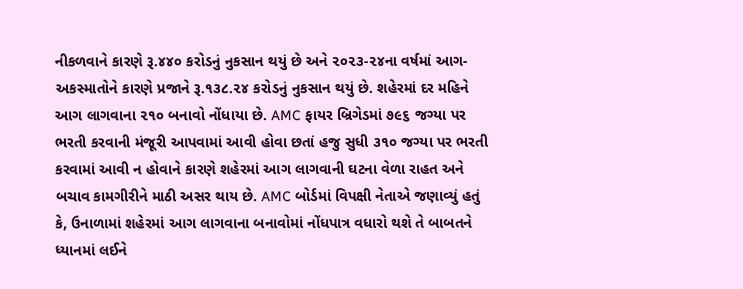નીકળવાને કારણે રૂ.૪૪૦ કરોડનું નુકસાન થયું છે અને ૨૦૨૩-૨૪ના વર્ષમાં આગ-અકસ્માતોને કારણે પ્રજાને રૂ.૧૩૮.૨૪ કરોડનું નુકસાન થયું છે. શહેરમાં દર મહિને આગ લાગવાના ૨૧૦ બનાવો નોંધાયા છે. AMC ફાયર બ્રિગેડમાં ૭૯૬ જગ્યા પર ભરતી કરવાની મંજૂરી આપવામાં આવી હોવા છતાં હજુ સુધી ૩૧૦ જગ્યા પર ભરતી કરવામાં આવી ન હોવાને કારણે શહેરમાં આગ લાગવાની ઘટના વેળા રાહત અને બચાવ કામગીરીને માઠી અસર થાય છે. AMC બોર્ડમાં વિપક્ષી નેતાએ જણાવ્યું હતું કે, ઉનાળામાં શહેરમાં આગ લાગવાના બનાવોમાં નોંધપાત્ર વધારો થશે તે બાબતને ધ્યાનમાં લઈને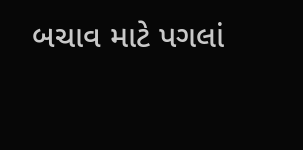બચાવ માટે પગલાં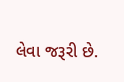લેવા જરૂરી છે.